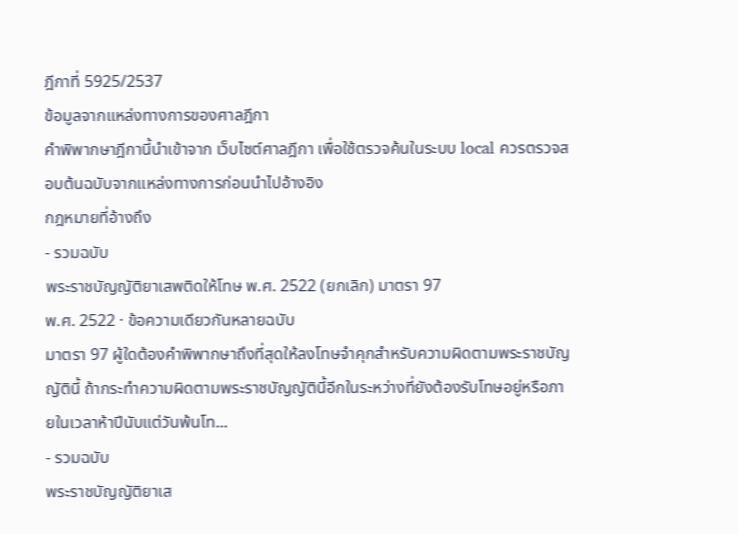ฎีกาที่ 5925/2537
ข้อมูลจากแหล่งทางการของศาลฎีกา
คำพิพากษาฎีกานี้นำเข้าจาก เว็บไซต์ศาลฎีกา เพื่อใช้ตรวจค้นในระบบ local ควรตรวจสอบต้นฉบับจากแหล่งทางการก่อนนำไปอ้างอิง
กฎหมายที่อ้างถึง
- รวมฉบับ
พระราชบัญญัติยาเสพติดให้โทษ พ.ศ. 2522 (ยกเลิก) มาตรา 97
พ.ศ. 2522 · ข้อความเดียวกันหลายฉบับ
มาตรา 97 ผู้ใดต้องคำพิพากษาถึงที่สุดให้ลงโทษจำคุกสำหรับความผิดตามพระราชบัญญัตินี้ ถ้ากระทำความผิดตามพระราชบัญญัตินี้อีกในระหว่างที่ยังต้องรับโทษอยู่หรือภายในเวลาห้าปีนับแต่วันพ้นโท...
- รวมฉบับ
พระราชบัญญัติยาเส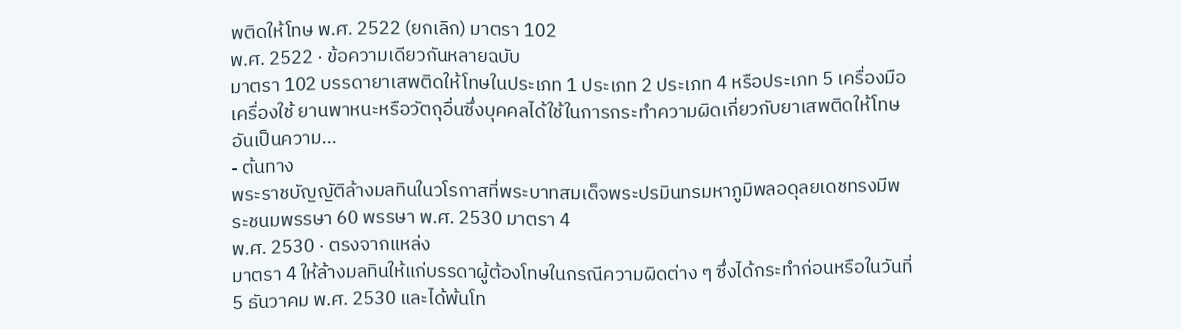พติดให้โทษ พ.ศ. 2522 (ยกเลิก) มาตรา 102
พ.ศ. 2522 · ข้อความเดียวกันหลายฉบับ
มาตรา 102 บรรดายาเสพติดให้โทษในประเภท 1 ประเภท 2 ประเภท 4 หรือประเภท 5 เครื่องมือ เครื่องใช้ ยานพาหนะหรือวัตถุอื่นซึ่งบุคคลได้ใช้ในการกระทำความผิดเกี่ยวกับยาเสพติดให้โทษอันเป็นความ...
- ต้นทาง
พระราชบัญญัติล้างมลทินในวโรกาสที่พระบาทสมเด็จพระปรมินทรมหาภูมิพลอดุลยเดชทรงมีพระชนมพรรษา 60 พรรษา พ.ศ. 2530 มาตรา 4
พ.ศ. 2530 · ตรงจากแหล่ง
มาตรา 4 ให้ล้างมลทินให้แก่บรรดาผู้ต้องโทษในกรณีความผิดต่าง ๆ ซึ่งได้กระทำก่อนหรือในวันที่ 5 ธันวาคม พ.ศ. 2530 และได้พ้นโท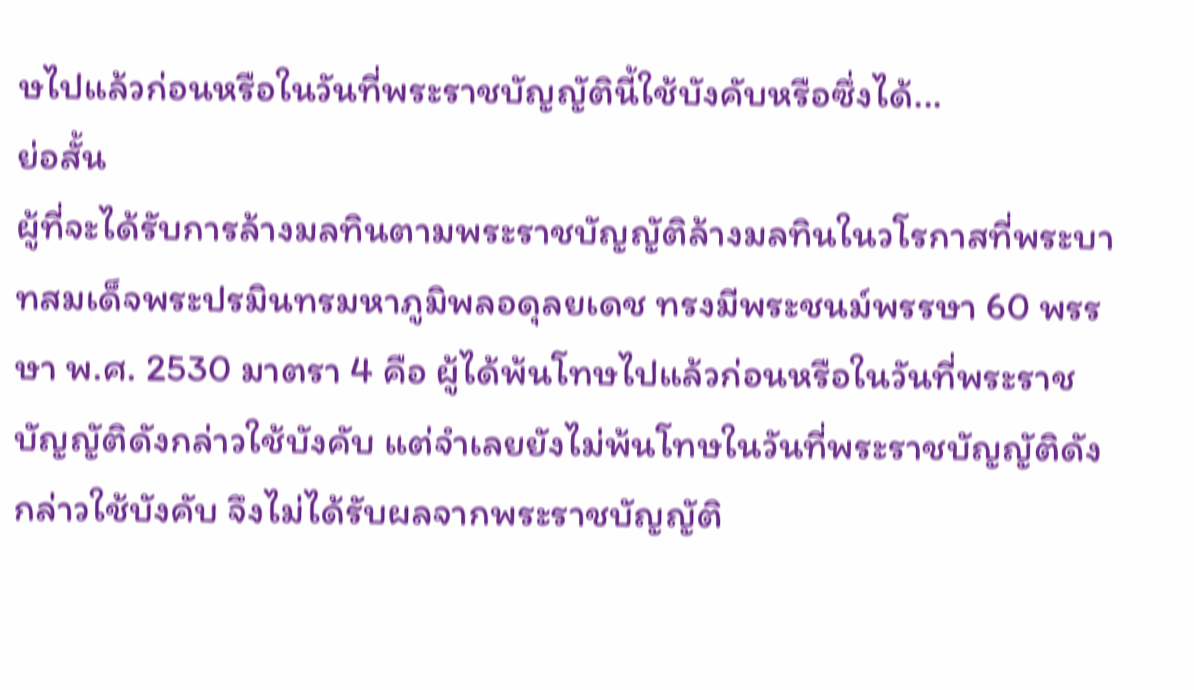ษไปแล้วก่อนหรือในวันที่พระราชบัญญัตินี้ใช้บังคับหรือซึ่งได้...
ย่อสั้น
ผู้ที่จะได้รับการล้างมลทินตามพระราชบัญญัติล้างมลทินในวโรกาสที่พระบาทสมเด็จพระปรมินทรมหาภูมิพลอดุลยเดช ทรงมีพระชนม์พรรษา 60 พรรษา พ.ศ. 2530 มาตรา 4 คือ ผู้ได้พ้นโทษไปแล้วก่อนหรือในวันที่พระราชบัญญัติดังกล่าวใช้บังคับ แต่จำเลยยังไม่พ้นโทษในวันที่พระราชบัญญัติดังกล่าวใช้บังคับ จึงไม่ได้รับผลจากพระราชบัญญัติ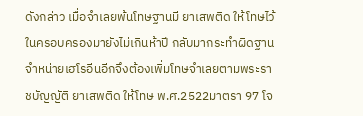ดังกล่าว เมื่อจำเลยพ้นโทษฐานมี ยาเสพติด ให้โทษไว้ในครอบครองมายังไม่เกินห้าปี กลับมากระทำผิดฐานจำหน่ายเฮโรอีนอีกจึงต้องเพิ่มโทษจำเลยตามพระราชบัญญัติ ยาเสพติด ให้โทษ พ.ศ.2522มาตรา 97 โจ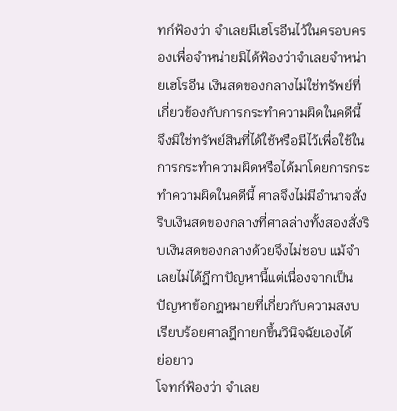ทก์ฟ้องว่า จำเลยมีเฮโรอีนไว้ในครอบครองเพื่อจำหน่ายมิได้ฟ้องว่าจำเลยจำหน่ายเฮโรอีน เงินสดของกลางไม่ใช่ทรัพย์ที่เกี่ยวข้องกับการกระทำความผิดในคดีนี้ จึงมิใช่ทรัพย์สินที่ได้ใช้หรือมีไว้เพื่อใช้ในการกระทำความผิดหรือได้มาโดยการกระทำความผิดในคดีนี้ ศาลจึงไม่มีอำนาจสั่งริบเงินสดของกลางที่ศาลล่างทั้งสองสั่งริบเงินสดของกลางด้วยจึงไม่ชอบ แม้จำเลยไม่ได้ฎีกาปัญหานี้แต่เนื่องจากเป็นปัญหาข้อกฎหมายที่เกี่ยวกับความสงบเรียบร้อยศาลฎีกายกขึ้นวินิจฉัยเองได้
ย่อยาว
โจทก์ฟ้องว่า จำเลย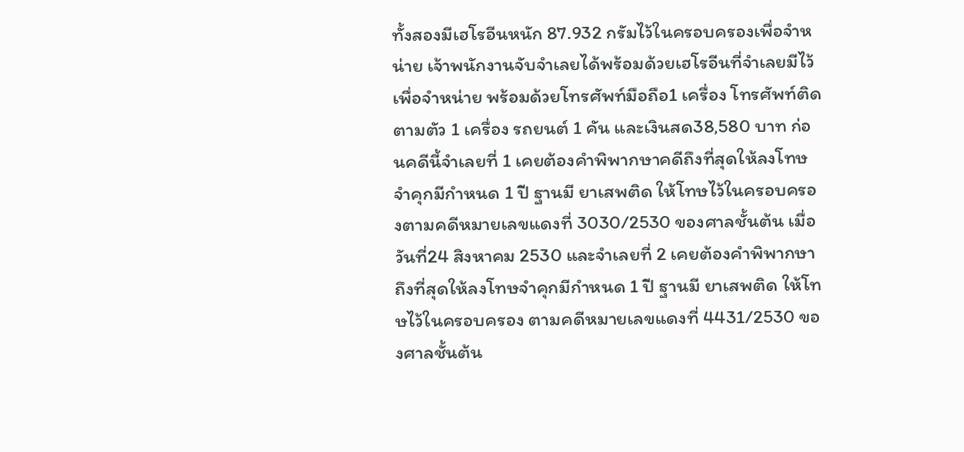ทั้งสองมีเฮโรอีนหนัก 87.932 กรัมไว้ในครอบครองเพื่อจำหน่าย เจ้าพนักงานจับจำเลยได้พร้อมด้วยเฮโรอีนที่จำเลยมีไว้เพื่อจำหน่าย พร้อมด้วยโทรศัพท์มือถือ1 เครื่อง โทรศัพท์ติดตามตัว 1 เครื่อง รถยนต์ 1 คัน และเงินสด38,580 บาท ก่อนคดีนี้จำเลยที่ 1 เคยต้องคำพิพากษาคดีถึงที่สุดให้ลงโทษจำคุกมีกำหนด 1 ปี ฐานมี ยาเสพติด ให้โทษไว้ในครอบครองตามคดีหมายเลขแดงที่ 3030/2530 ของศาลชั้นต้น เมื่อวันที่24 สิงหาคม 2530 และจำเลยที่ 2 เคยต้องคำพิพากษาถึงที่สุดให้ลงโทษจำคุกมีกำหนด 1 ปี ฐานมี ยาเสพติด ให้โทษไว้ในครอบครอง ตามคดีหมายเลขแดงที่ 4431/2530 ของศาลชั้นต้น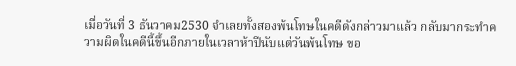เมื่อวันที่ 3 ธันวาคม2530 จำเลยทั้งสองพ้นโทษในคดีดังกล่าวมาแล้ว กลับมากระทำความผิดในคดีนี้ขึ้นอีกภายในเวลาห้าปีนับแต่วันพ้นโทษ ขอ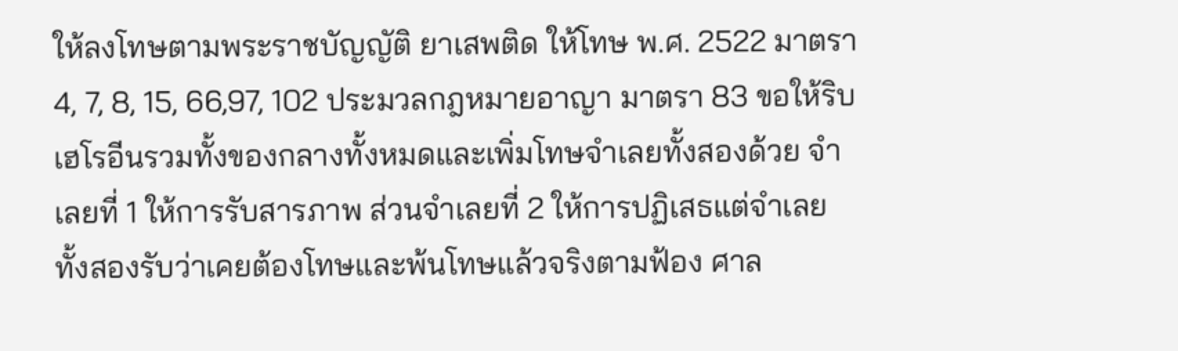ให้ลงโทษตามพระราชบัญญัติ ยาเสพติด ให้โทษ พ.ศ. 2522 มาตรา 4, 7, 8, 15, 66,97, 102 ประมวลกฎหมายอาญา มาตรา 83 ขอให้ริบเฮโรอีนรวมทั้งของกลางทั้งหมดและเพิ่มโทษจำเลยทั้งสองด้วย จำเลยที่ 1 ให้การรับสารภาพ ส่วนจำเลยที่ 2 ให้การปฏิเสธแต่จำเลยทั้งสองรับว่าเคยต้องโทษและพ้นโทษแล้วจริงตามฟ้อง ศาล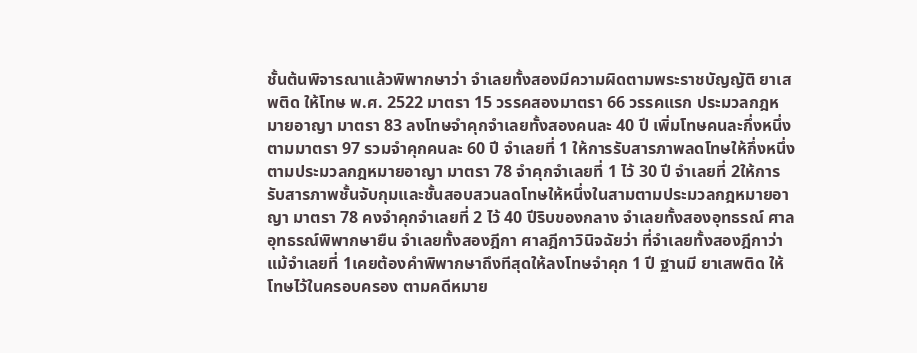ชั้นต้นพิจารณาแล้วพิพากษาว่า จำเลยทั้งสองมีความผิดตามพระราชบัญญัติ ยาเสพติด ให้โทษ พ.ศ. 2522 มาตรา 15 วรรคสองมาตรา 66 วรรคแรก ประมวลกฎหมายอาญา มาตรา 83 ลงโทษจำคุกจำเลยทั้งสองคนละ 40 ปี เพิ่มโทษคนละกึ่งหนึ่งตามมาตรา 97 รวมจำคุกคนละ 60 ปี จำเลยที่ 1 ให้การรับสารภาพลดโทษให้กึ่งหนึ่งตามประมวลกฎหมายอาญา มาตรา 78 จำคุกจำเลยที่ 1 ไว้ 30 ปี จำเลยที่ 2ให้การรับสารภาพชั้นจับกุมและชั้นสอบสวนลดโทษให้หนึ่งในสามตามประมวลกฎหมายอาญา มาตรา 78 คงจำคุกจำเลยที่ 2 ไว้ 40 ปีริบของกลาง จำเลยทั้งสองอุทธรณ์ ศาลอุทธรณ์พิพากษายืน จำเลยทั้งสองฎีกา ศาลฎีกาวินิจฉัยว่า ที่จำเลยทั้งสองฎีกาว่า แม้จำเลยที่ 1เคยต้องคำพิพากษาถึงทีสุดให้ลงโทษจำคุก 1 ปี ฐานมี ยาเสพติด ให้โทษไว้ในครอบครอง ตามคดีหมาย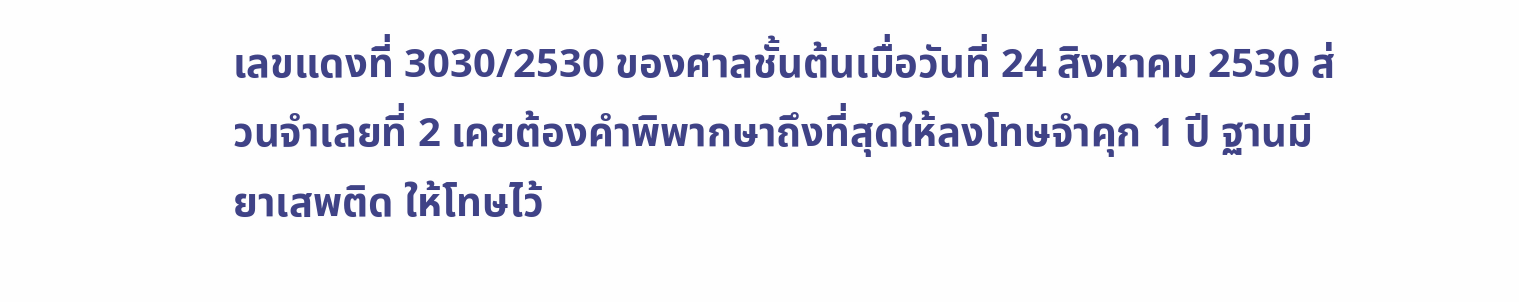เลขแดงที่ 3030/2530 ของศาลชั้นต้นเมื่อวันที่ 24 สิงหาคม 2530 ส่วนจำเลยที่ 2 เคยต้องคำพิพากษาถึงที่สุดให้ลงโทษจำคุก 1 ปี ฐานมี ยาเสพติด ให้โทษไว้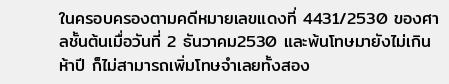ในครอบครองตามคดีหมายเลขแดงที่ 4431/2530 ของศาลชั้นต้นเมื่อวันที่ 2 ธันวาคม2530 และพ้นโทษมายังไม่เกินห้าปี ก็ไม่สามารถเพิ่มโทษจำเลยทั้งสอง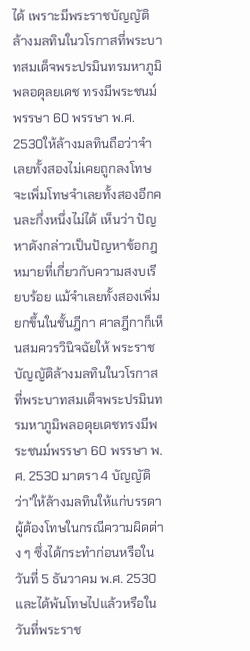ได้ เพราะมีพระราชบัญญัติล้างมลทินในวโรกาสที่พระบาทสมเด็จพระปรมินทรมหาภูมิพลอดุลยเดช ทรงมีพระชนม์พรรษา 60 พรรษา พ.ศ. 2530ให้ล้างมลทินถือว่าจำเลยทั้งสองไม่เคยถูกลงโทษจะเพิ่มโทษจำเลยทั้งสองอีกคนละกึ่งหนึ่งไม่ได้ เห็นว่า ปัญหาดังกล่าวเป็นปัญหาข้อกฎหมายที่เกี่ยวกับความสงบเรียบร้อย แม้จำเลยทั้งสองเพิ่มยกขึ้นในชั้นฎีกา ศาลฎีกาก็เห็นสมควรวินิจฉัยให้ พระราชบัญญัติล้างมลทินในวโรกาสที่พระบาทสมเด็จพระปรมินทรมหาภูมิพลอดุยเดชทรงมีพระชนม์พรรษา 60 พรรษา พ.ศ. 2530 มาตรา 4 บัญญัติว่า"ให้ล้างมลทินให้แก่บรรดาผู้ต้องโทษในกรณีความผิดต่าง ๆ ซึ่งได้กระทำก่อนหรือในวันที่ 5 ธันวาคม พ.ศ. 2530 และได้พ้นโทษไปแล้วหรือในวันที่พระราช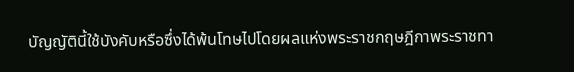บัญญัตินี้ใช้บังคับหรือซึ่งได้พ้นโทษไปโดยผลแห่งพระราชกฤษฎีกาพระราชทา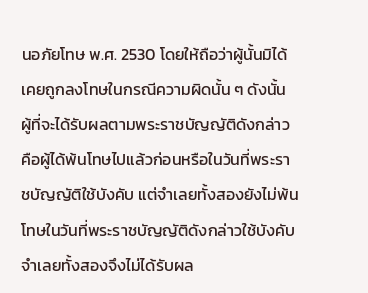นอภัยโทษ พ.ศ. 2530 โดยให้ถือว่าผู้นั้นมิได้เคยถูกลงโทษในกรณีความผิดนั้น ๆ ดังนั้น ผู้ที่จะได้รับผลตามพระราชบัญญัติดังกล่าว คือผู้ได้พ้นโทษไปแล้วก่อนหรือในวันที่พระราชบัญญัติใช้บังคับ แต่จำเลยทั้งสองยังไม่พ้นโทษในวันที่พระราชบัญญัติดังกล่าวใช้บังคับ จำเลยทั้งสองจึงไม่ได้รับผล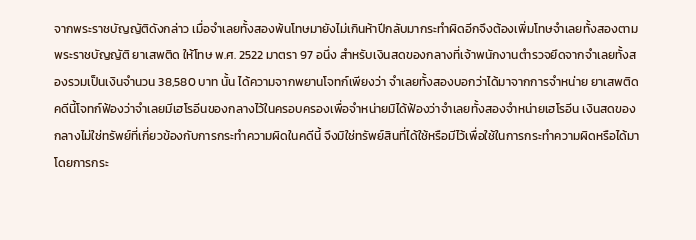จากพระราชบัญญัติดังกล่าว เมื่อจำเลยทั้งสองพ้นโทษมายังไม่เกินห้าปีกลับมากระทำผิดอีกจึงต้องเพิ่มโทษจำเลยทั้งสองตามพระราชบัญญัติ ยาเสพติด ให้โทษ พ.ศ. 2522 มาตรา 97 อนึ่ง สำหรับเงินสดของกลางที่เจ้าพนักงานตำรวจยึดจากจำเลยทั้งสองรวมเป็นเงินจำนวน 38,580 บาท นั้น ได้ความจากพยานโจทก์เพียงว่า จำเลยทั้งสองบอกว่าได้มาจากการจำหน่าย ยาเสพติด คดีนี้โจทก์ฟ้องว่าจำเลยมีเฮโรอีนของกลางไว้ในครอบครองเพื่อจำหน่ายมิได้ฟ้องว่าจำเลยทั้งสองจำหน่ายเฮโรอีน เงินสดของกลางไม่ใช่ทรัพย์ที่เกี่ยวข้องกับการกระทำความผิดในคดีนี้ จึงมิใช่ทรัพย์สินที่ได้ใช้หรือมีไว้เพื่อใช้ในการกระทำความผิดหรือได้มาโดยการกระ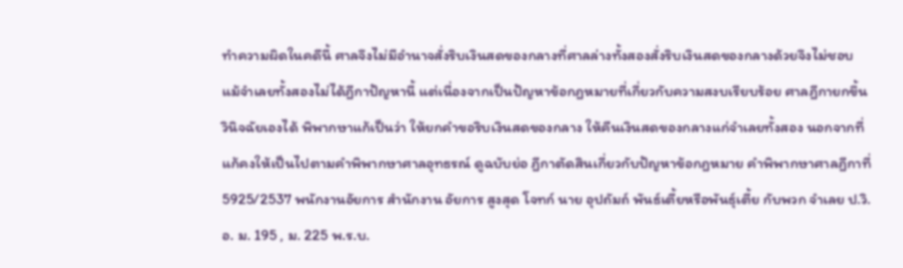ทำความผิดในคดีนี้ ศาลจึงไม่มีอำนาจสั่งริบเงินสดของกลางที่ศาลล่างทั้งสองสั่งริบเงินสดของกลางด้วยจึงไม่ชอบ แม้จำเลยทั้งสองไม่ได้ฎีกาปัญหานี้ แต่เนื่องจากเป็นปัญหาข้อกฎหมายที่เกี่ยวกับความสงบเรียบร้อย ศาลฎีกายกขึ้นวินิจฉัยเองได้ พิพากษาแก้เป็นว่า ให้ยกคำขอริบเงินสดของกลาง ให้คืนเงินสดของกลางแก่จำเลยทั้งสอง นอกจากที่แก้คงให้เป็นไปตามคำพิพากษาศาลอุทธรณ์ ดูฉบับย่อ ฎีกาตัดสินเกี่ยวกับปัญหาข้อกฎหมาย คำพิพากษาศาลฎีกาที่ 5925/2537 พนักงานอัยการ สำนักงาน อัยการ สูงสุด โจทก์ นาย อุปถัมถ์ พันธ์เตี้ยหรือพันธุ์เตี้ย กับพวก จำเลย ป.วิ.อ. ม. 195 , ม. 225 พ.ร.บ.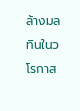ล้างมลทินในวโรกาส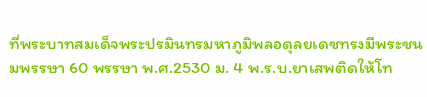ที่พระบาทสมเด็จพระปรมินทรมหาภูมิพลอดุลยเดชทรงมีพระชนมพรรษา 60 พรรษา พ.ศ.2530 ม. 4 พ.ร.บ.ยาเสพติดให้โท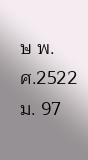ษ พ.ศ.2522 ม. 97